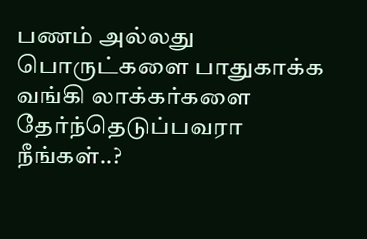பணம் அல்லது பொருட்களை பாதுகாக்க வங்கி லாக்கர்களை தேர்ந்தெடுப்பவரா நீங்கள்..?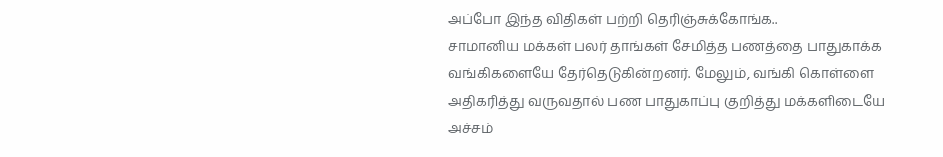அப்போ இந்த விதிகள் பற்றி தெரிஞ்சுக்கோங்க..
சாமானிய மக்கள் பலர் தாங்கள் சேமித்த பணத்தை பாதுகாக்க வங்கிகளையே தேர்தெடுகின்றனர். மேலும், வங்கி கொள்ளை அதிகரித்து வருவதால் பண பாதுகாப்பு குறித்து மக்களிடையே அச்சம்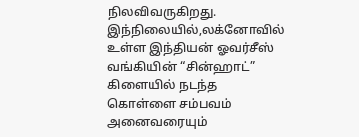நிலவிவருகிறது. இந்நிலையில்,லக்னோவில் உள்ள இந்தியன் ஓவர்சீஸ் வங்கியின் “சின்ஹாட்” கிளையில் நடந்த கொள்ளை சம்பவம் அனைவரையும்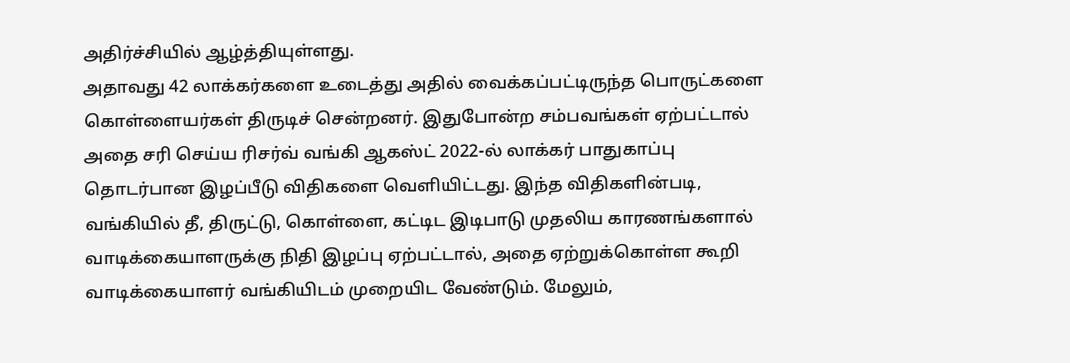அதிர்ச்சியில் ஆழ்த்தியுள்ளது.
அதாவது 42 லாக்கர்களை உடைத்து அதில் வைக்கப்பட்டிருந்த பொருட்களை கொள்ளையர்கள் திருடிச் சென்றனர். இதுபோன்ற சம்பவங்கள் ஏற்பட்டால் அதை சரி செய்ய ரிசர்வ் வங்கி ஆகஸ்ட் 2022-ல் லாக்கர் பாதுகாப்பு தொடர்பான இழப்பீடு விதிகளை வெளியிட்டது. இந்த விதிகளின்படி, வங்கியில் தீ, திருட்டு, கொள்ளை, கட்டிட இடிபாடு முதலிய காரணங்களால் வாடிக்கையாளருக்கு நிதி இழப்பு ஏற்பட்டால், அதை ஏற்றுக்கொள்ள கூறி வாடிக்கையாளர் வங்கியிடம் முறையிட வேண்டும். மேலும்,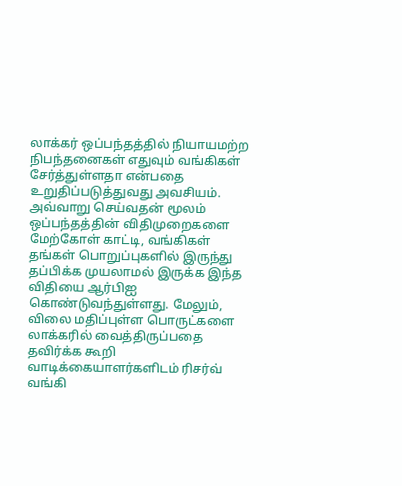லாக்கர் ஒப்பந்தத்தில் நியாயமற்ற நிபந்தனைகள் எதுவும் வங்கிகள் சேர்த்துள்ளதா என்பதை உறுதிப்படுத்துவது அவசியம். அவ்வாறு செய்வதன் மூலம் ஒப்பந்தத்தின் விதிமுறைகளை மேற்கோள் காட்டி, வங்கிகள் தங்கள் பொறுப்புகளில் இருந்து தப்பிக்க முயலாமல் இருக்க இந்த விதியை ஆர்பிஐ கொண்டுவந்துள்ளது. மேலும், விலை மதிப்புள்ள பொருட்களை லாக்கரில் வைத்திருப்பதை தவிர்க்க கூறி வாடிக்கையாளர்களிடம் ரிசர்வ் வங்கி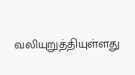வலியுறுத்தியுள்ளது